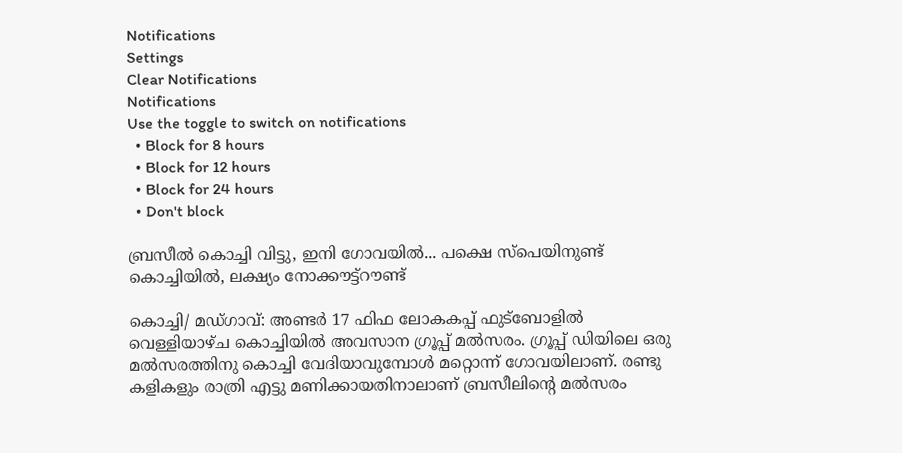Notifications
Settings
Clear Notifications
Notifications
Use the toggle to switch on notifications
  • Block for 8 hours
  • Block for 12 hours
  • Block for 24 hours
  • Don't block

ബ്രസീല്‍ കൊച്ചി വിട്ടു, ഇനി ഗോവയില്‍... പക്ഷെ സ്പെയിനുണ്ട് കൊച്ചിയില്‍, ലക്ഷ്യം നോക്കൗട്ട്റൗണ്ട്

കൊച്ചി/ മഡ്ഗാവ്: അണ്ടര്‍ 17 ഫിഫ ലോകകപ്പ് ഫുട്‌ബോളില്‍ വെള്ളിയാഴ്ച കൊച്ചിയില്‍ അവസാന ഗ്രൂപ്പ് മല്‍സരം. ഗ്രൂപ്പ് ഡിയിലെ ഒരു മല്‍സരത്തിനു കൊച്ചി വേദിയാവുമ്പോള്‍ മറ്റൊന്ന് ഗോവയിലാണ്. രണ്ടു കളികളും രാത്രി എട്ടു മണിക്കായതിനാലാണ് ബ്രസീലിന്റെ മല്‍സരം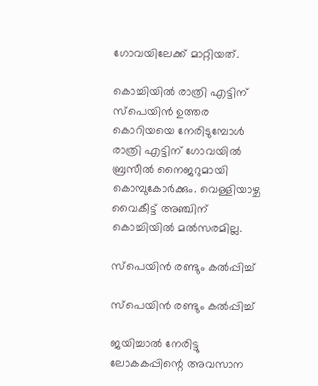ഗോവയിലേക്ക് മാറ്റിയത്.

കൊച്ചിയില്‍ രാത്രി എട്ടിന് സ്‌പെയിന്‍ ഉത്തര കൊറിയയെ നേരിടുമ്പോള്‍ രാത്രി എട്ടിന് ഗോവയില്‍ ബ്രസീല്‍ നൈജറുമായി കൊമ്പുകോര്‍ക്കും. വെള്ളിയാഴ്ച വൈകീട്ട് അഞ്ചിന് കൊച്ചിയില്‍ മല്‍സരമില്ല.

സ്‌പെയിന്‍ രണ്ടും കല്‍പ്പിച്ച്

സ്‌പെയിന്‍ രണ്ടും കല്‍പ്പിച്ച്

ജയിച്ചാല്‍ നേരിട്ടു ലോകകപ്പിന്റെ അവസാന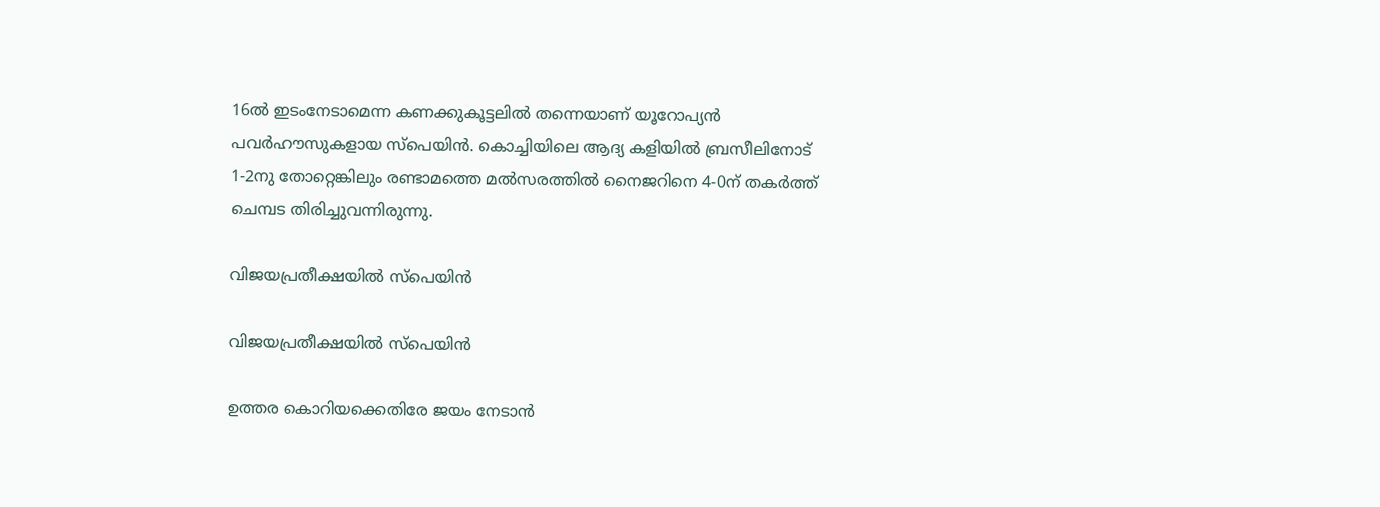16ല്‍ ഇടംനേടാമെന്ന കണക്കുകൂട്ടലില്‍ തന്നെയാണ് യൂറോപ്യന്‍ പവര്‍ഹൗസുകളായ സ്‌പെയിന്‍. കൊച്ചിയിലെ ആദ്യ കളിയില്‍ ബ്രസീലിനോട് 1-2നു തോറ്റെങ്കിലും രണ്ടാമത്തെ മല്‍സരത്തില്‍ നൈജറിനെ 4-0ന് തകര്‍ത്ത് ചെമ്പട തിരിച്ചുവന്നിരുന്നു.

വിജയപ്രതീക്ഷയില്‍ സ്‌പെയിന്‍

വിജയപ്രതീക്ഷയില്‍ സ്‌പെയിന്‍

ഉത്തര കൊറിയക്കെതിരേ ജയം നേടാന്‍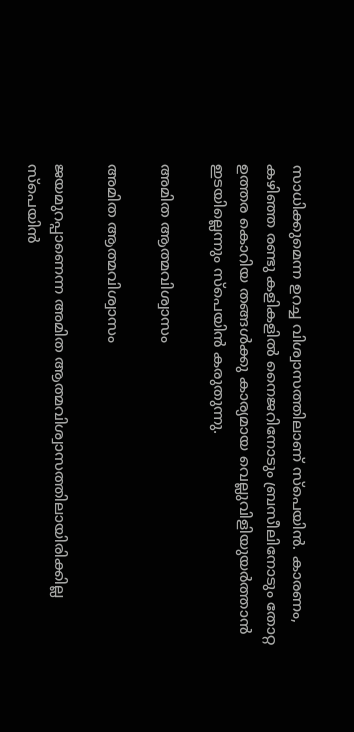സാധിക്കുമെന്ന ഉറച്ച വിശ്വാസത്തിലാണ് സ്‌പെയിന്‍. കാരണം, കഴിഞ്ഞ രണ്ടു കളികളില്‍ നൈജറിനോടും ബ്രസീലിനോടും തോറ്റ ഉത്തര കൊറിയ തങ്ങള്‍ക്കു കാര്യമായ വെല്ലുവിളിയുയര്‍ത്താന്‍ ഇടയില്ലെന്നും സ്‌പെയിന്‍ കരുതുന്നു.

അമിത ആത്മവിശ്വാസം

അമിത ആത്മവിശ്വാസം

ജയമുറപ്പാണെന്ന അമിത ആത്മവിശ്വാസത്തിലായിരിക്കില്ല സ്‌പെയിന്‍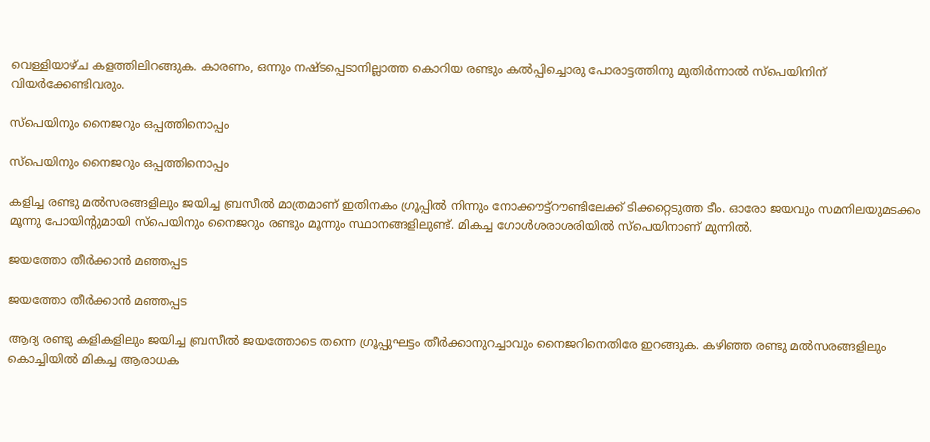വെള്ളിയാഴ്ച കളത്തിലിറങ്ങുക. കാരണം, ഒന്നും നഷ്ടപ്പെടാനില്ലാത്ത കൊറിയ രണ്ടും കല്‍പ്പിച്ചൊരു പോരാട്ടത്തിനു മുതിര്‍ന്നാല്‍ സ്‌പെയിനിന് വിയര്‍ക്കേണ്ടിവരും.

സ്‌പെയിനും നൈജറും ഒപ്പത്തിനൊപ്പം

സ്‌പെയിനും നൈജറും ഒപ്പത്തിനൊപ്പം

കളിച്ച രണ്ടു മല്‍സരങ്ങളിലും ജയിച്ച ബ്രസീല്‍ മാത്രമാണ് ഇതിനകം ഗ്രൂപ്പില്‍ നിന്നും നോക്കൗട്ട്‌റൗണ്ടിലേക്ക് ടിക്കറ്റെടുത്ത ടീം. ഓരോ ജയവും സമനിലയുമടക്കം മൂന്നു പോയിന്റുമായി സ്‌പെയിനും നൈജറും രണ്ടും മൂന്നും സ്ഥാനങ്ങളിലുണ്ട്. മികച്ച ഗോള്‍ശരാശരിയില്‍ സ്‌പെയിനാണ് മുന്നില്‍.

ജയത്തോ തീര്‍ക്കാന്‍ മഞ്ഞപ്പട

ജയത്തോ തീര്‍ക്കാന്‍ മഞ്ഞപ്പട

ആദ്യ രണ്ടു കളികളിലും ജയിച്ച ബ്രസീല്‍ ജയത്തോടെ തന്നെ ഗ്രൂപ്പുഘട്ടം തീര്‍ക്കാനുറച്ചാവും നൈജറിനെതിരേ ഇറങ്ങുക. കഴിഞ്ഞ രണ്ടു മല്‍സരങ്ങളിലും കൊച്ചിയില്‍ മികച്ച ആരാധക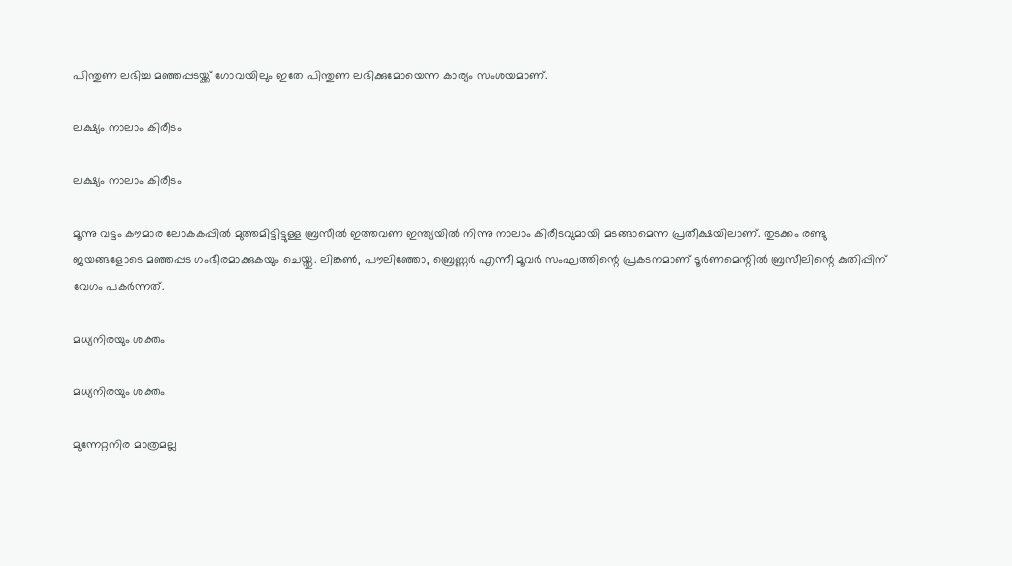പിന്തുണ ലഭിച്ച മഞ്ഞപ്പടയ്ക്ക് ഗോവയിലും ഇതേ പിന്തുണ ലഭിക്കുമോയെന്ന കാര്യം സംശയമാണ്.

ലക്ഷ്യം നാലാം കിരീടം

ലക്ഷ്യം നാലാം കിരീടം

മൂന്നു വട്ടം കൗമാര ലോകകപ്പില്‍ മുത്തമിട്ടിട്ടുള്ള ബ്രസീല്‍ ഇത്തവണ ഇന്ത്യയില്‍ നിന്നു നാലാം കിരീടവുമായി മടങ്ങാമെന്ന പ്രതീക്ഷയിലാണ്. തുടക്കം രണ്ടു ജയങ്ങളോടെ മഞ്ഞപ്പട ഗംഭീരമാക്കുകയും ചെയ്തു. ലിങ്കണ്‍, പൗലിഞ്ഞോ, ബ്രെണ്ണര്‍ എന്നീ മൂവര്‍ സംഘത്തിന്റെ പ്രകടനമാണ് ടൂര്‍ണമെന്റില്‍ ബ്രസീലിന്റെ കുതിപ്പിന് വേഗം പകര്‍ന്നത്.

മധ്യനിരയും ശക്തം

മധ്യനിരയും ശക്തം

മുന്നേറ്റനിര മാത്രമല്ല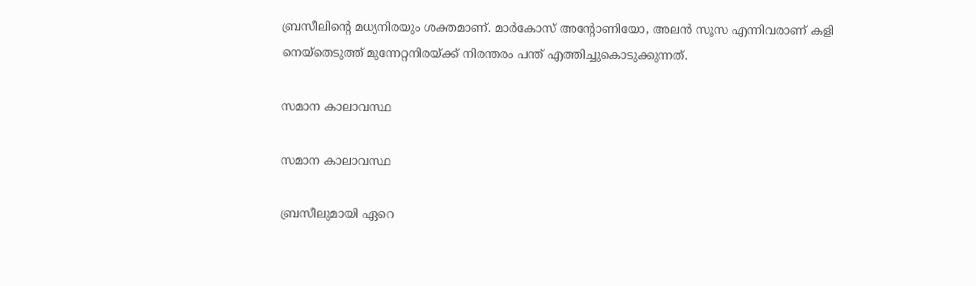ബ്രസീലിന്റെ മധ്യനിരയും ശക്തമാണ്. മാര്‍കോസ് അന്റോണിയോ, അലന്‍ സൂസ എന്നിവരാണ് കളി നെയ്‌തെടുത്ത് മുന്നേറ്റനിരയ്ക്ക് നിരന്തരം പന്ത് എത്തിച്ചുകൊടുക്കുന്നത്.

സമാന കാലാവസ്ഥ

സമാന കാലാവസ്ഥ

ബ്രസീലുമായി ഏറെ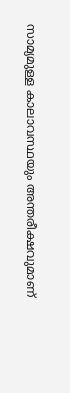സാമ്യമുള്ള കാലാവസ്ഥയും അന്തരീക്ഷവുമാണ്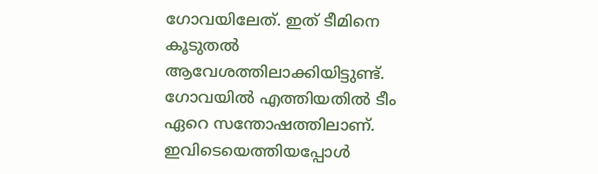ഗോവയിലേത്. ഇത് ടീമിനെ കൂടുതല്‍ ആവേശത്തിലാക്കിയിട്ടുണ്ട്. ഗോവയില്‍ എത്തിയതില്‍ ടീം ഏറെ സന്തോഷത്തിലാണ്. ഇവിടെയെത്തിയപ്പോള്‍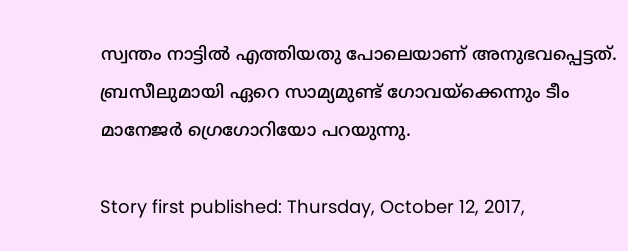സ്വന്തം നാട്ടില്‍ എത്തിയതു പോലെയാണ് അനുഭവപ്പെട്ടത്. ബ്രസീലുമായി ഏറെ സാമ്യമുണ്ട് ഗോവയ്‌ക്കെന്നും ടീം മാനേജര്‍ ഗ്രെഗോറിയോ പറയുന്നു.

Story first published: Thursday, October 12, 2017,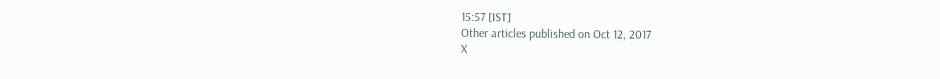15:57 [IST]
Other articles published on Oct 12, 2017
X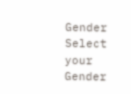Gender
Select your Gender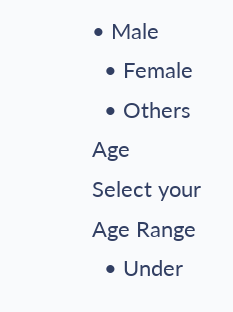• Male
  • Female
  • Others
Age
Select your Age Range
  • Under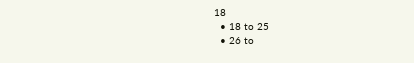18
  • 18 to 25
  • 26 to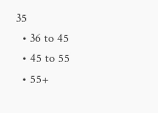35
  • 36 to 45
  • 45 to 55
  • 55+